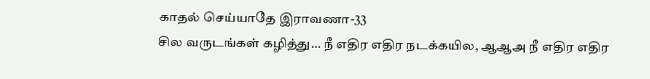காதல் செய்யாதே இராவணா-33
சில வருடங்கள் கழித்து… நீ எதிர எதிர நடக்கயில, ஆஆஅ நீ எதிர எதிர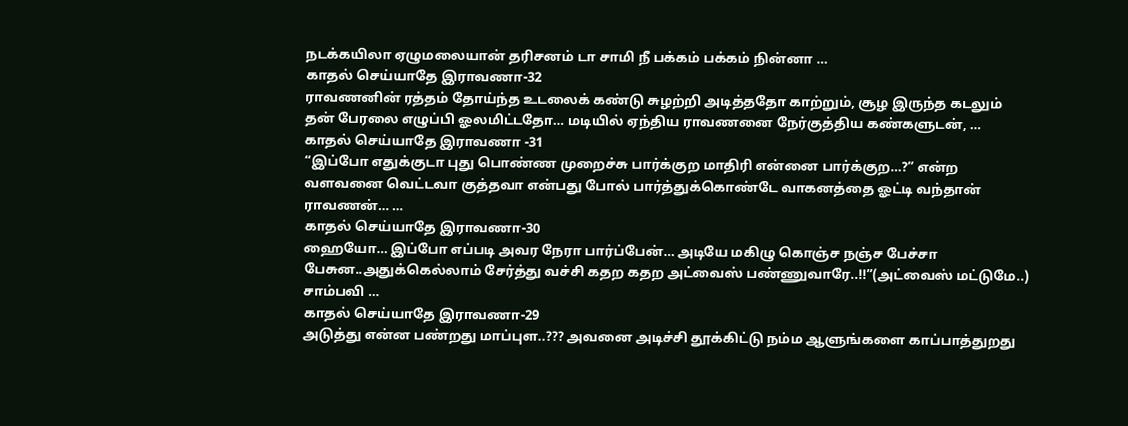நடக்கயிலா ஏழுமலையான் தரிசனம் டா சாமி நீ பக்கம் பக்கம் நின்னா …
காதல் செய்யாதே இராவணா-32
ராவணனின் ரத்தம் தோய்ந்த உடலைக் கண்டு சுழற்றி அடித்ததோ காற்றும், சூழ இருந்த கடலும் தன் பேரலை எழுப்பி ஓலமிட்டதோ… மடியில் ஏந்திய ராவணனை நேர்குத்திய கண்களுடன், …
காதல் செய்யாதே இராவணா -31
“இப்போ எதுக்குடா புது பொண்ண முறைச்சு பார்க்குற மாதிரி என்னை பார்க்குற…?” என்ற வளவனை வெட்டவா குத்தவா என்பது போல் பார்த்துக்கொண்டே வாகனத்தை ஓட்டி வந்தான் ராவணன்… …
காதல் செய்யாதே இராவணா-30
ஹையோ… இப்போ எப்படி அவர நேரா பார்ப்பேன்… அடியே மகிழு கொஞ்ச நஞ்ச பேச்சா பேசுன..அதுக்கெல்லாம் சேர்த்து வச்சி கதற கதற அட்வைஸ் பண்ணுவாரே..!!”(அட்வைஸ் மட்டுமே..) சாம்பவி …
காதல் செய்யாதே இராவணா-29
அடுத்து என்ன பண்றது மாப்புள..??? அவனை அடிச்சி தூக்கிட்டு நம்ம ஆளுங்களை காப்பாத்துறது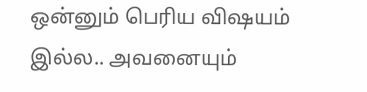ஒன்னும் பெரிய விஷயம் இல்ல.. அவனையும்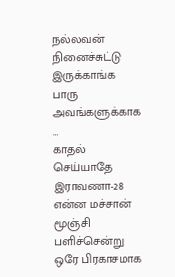நல்லவன் நினைச்சுட்டு இருக்காங்க பாரு அவங்களுக்காக …
காதல் செய்யாதே இராவணா-28
என்ன மச்சான் மூஞ்சி பளிச்சென்று ஒரே பிரகாசமாக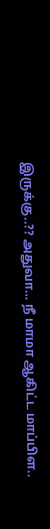இருக்கு..?? அதுவா… நீ மாமா ஆகிட்ட மாப்பிள..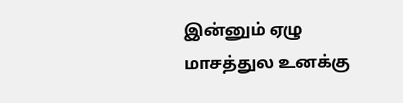இன்னும் ஏழு மாசத்துல உனக்கு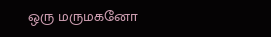ஒரு மருமகனோ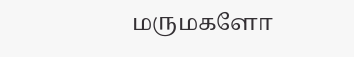மருமகளோ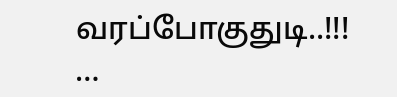வரப்போகுதுடி..!!! …